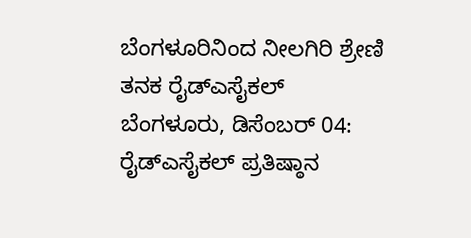ಬೆಂಗಳೂರಿನಿಂದ ನೀಲಗಿರಿ ಶ್ರೇಣಿ ತನಕ ರೈಡ್ಎಸೈಕಲ್
ಬೆಂಗಳೂರು, ಡಿಸೆಂಬರ್ 04: ರೈಡ್ಎಸೈಕಲ್ ಪ್ರತಿಷ್ಠಾನ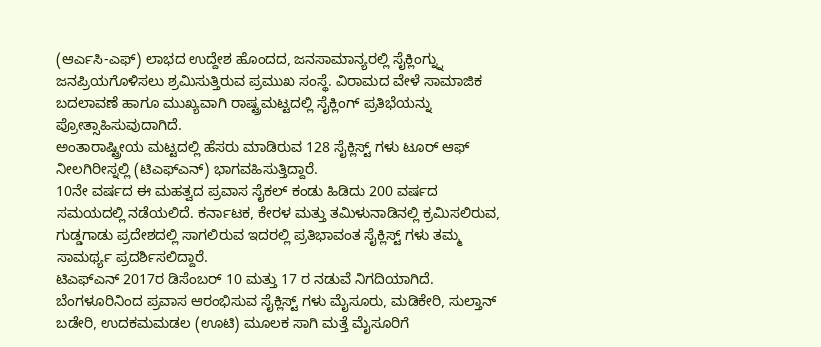(ಆರ್ಎಸಿ-ಎಫ್) ಲಾಭದ ಉದ್ದೇಶ ಹೊಂದದ, ಜನಸಾಮಾನ್ಯರಲ್ಲಿ ಸೈಕ್ಲಿಂಗ್ನ್ನು ಜನಪ್ರಿಯಗೊಳಿಸಲು ಶ್ರಮಿಸುತ್ತಿರುವ ಪ್ರಮುಖ ಸಂಸ್ಥೆ. ವಿರಾಮದ ವೇಳೆ ಸಾಮಾಜಿಕ ಬದಲಾವಣೆ ಹಾಗೂ ಮುಖ್ಯವಾಗಿ ರಾಷ್ಟ್ರಮಟ್ಟದಲ್ಲಿ ಸೈಕ್ಲಿಂಗ್ ಪ್ರತಿಭೆಯನ್ನು ಪ್ರೋತ್ಸಾಹಿಸುವುದಾಗಿದೆ.
ಅಂತಾರಾಷ್ಟ್ರೀಯ ಮಟ್ಟದಲ್ಲಿ ಹೆಸರು ಮಾಡಿರುವ 128 ಸೈಕ್ಲಿಸ್ಟ್ ಗಳು ಟೂರ್ ಆಫ್ ನೀಲಗಿರೀಸ್ನಲ್ಲಿ (ಟಿಎಫ್ಎನ್) ಭಾಗವಹಿಸುತ್ತಿದ್ದಾರೆ.
10ನೇ ವರ್ಷದ ಈ ಮಹತ್ವದ ಪ್ರವಾಸ ಸೈಕಲ್ ಕಂಡು ಹಿಡಿದು 200 ವರ್ಷದ ಸಮಯದಲ್ಲಿ ನಡೆಯಲಿದೆ. ಕರ್ನಾಟಕ, ಕೇರಳ ಮತ್ತು ತಮಿಳುನಾಡಿನಲ್ಲಿ ಕ್ರಮಿಸಲಿರುವ, ಗುಡ್ಡಗಾಡು ಪ್ರದೇಶದಲ್ಲಿ ಸಾಗಲಿರುವ ಇದರಲ್ಲಿ ಪ್ರತಿಭಾವಂತ ಸೈಕ್ಲಿಸ್ಟ್ ಗಳು ತಮ್ಮ ಸಾಮರ್ಥ್ಯ ಪ್ರದರ್ಶಿಸಲಿದ್ದಾರೆ.
ಟಿಎಫ್ಎನ್ 2017ರ ಡಿಸೆಂಬರ್ 10 ಮತ್ತು 17 ರ ನಡುವೆ ನಿಗದಿಯಾಗಿದೆ. ಬೆಂಗಳೂರಿನಿಂದ ಪ್ರವಾಸ ಆರಂಭಿಸುವ ಸೈಕ್ಲಿಸ್ಟ್ ಗಳು ಮೈಸೂರು, ಮಡಿಕೇರಿ, ಸುಲ್ತಾನ್ ಬಡೇರಿ, ಉದಕಮಮಡಲ (ಊಟಿ) ಮೂಲಕ ಸಾಗಿ ಮತ್ತೆ ಮೈಸೂರಿಗೆ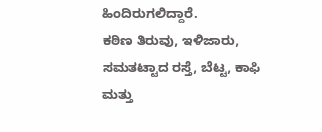ಹಿಂದಿರುಗಲಿದ್ದಾರೆ.
ಕಠಿಣ ತಿರುವು, ಇಳಿಜಾರು, ಸಮತಟ್ಟಾದ ರಸ್ತೆ, ಬೆಟ್ಟ, ಕಾಫಿ ಮತ್ತು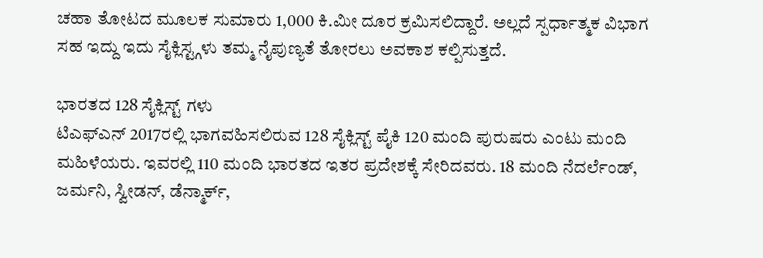ಚಹಾ ತೋಟದ ಮೂಲಕ ಸುಮಾರು 1,000 ಕಿ.ಮೀ ದೂರ ಕ್ರಮಿಸಲಿದ್ದಾರೆ. ಅಲ್ಲದೆ ಸ್ಪರ್ಧಾತ್ಮಕ ವಿಭಾಗ ಸಹ ಇದ್ದು ಇದು ಸೈಕ್ಲಿಸ್ಟ್ಗಳು ತಮ್ಮ ನೈಪುಣ್ಯತೆ ತೋರಲು ಅವಕಾಶ ಕಲ್ಪಿಸುತ್ತದೆ.

ಭಾರತದ 128 ಸೈಕ್ಲಿಸ್ಟ್ ಗಳು
ಟಿಎಫ್ಎನ್ 2017ರಲ್ಲಿ ಭಾಗವಹಿಸಲಿರುವ 128 ಸೈಕ್ಲಿಸ್ಟ್ ಪೈಕಿ 120 ಮಂದಿ ಪುರುಷರು ಎಂಟು ಮಂದಿ ಮಹಿಳೆಯರು. ಇವರಲ್ಲಿ 110 ಮಂದಿ ಭಾರತದ ಇತರ ಪ್ರದೇಶಕ್ಕೆ ಸೇರಿದವರು. 18 ಮಂದಿ ನೆದರ್ಲೆಂಡ್, ಜರ್ಮನಿ, ಸ್ವೀಡನ್, ಡೆನ್ಮಾರ್ಕ್,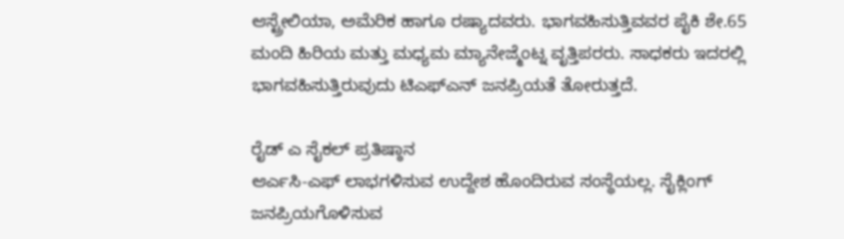ಆಸ್ಟ್ರೇಲಿಯಾ, ಅಮೆರಿಕ ಹಾಗೂ ರಷ್ಯಾದವರು. ಭಾಗವಹಿಸುತ್ತಿವವರ ಪೈಕಿ ಶೇ.65 ಮಂದಿ ಹಿರಿಯ ಮತ್ತು ಮಧ್ಯಮ ಮ್ಯಾನೇಜ್ಮೆಂಟ್ನ ವೃತ್ತಿಪರರು. ಸಾಧಕರು ಇದರಲ್ಲಿ ಭಾಗವಹಿಸುತ್ತಿರುವುದು ಟಿಎಫ್ಎನ್ ಜನಪ್ರಿಯತೆ ತೋರುತ್ತದೆ.

ರೈಡ್ ಎ ಸೈಕಲ್ ಪ್ರತಿಷ್ಠಾನ
ಆರ್ಎಸಿ-ಎಫ್ ಲಾಭಗಳಿಸುವ ಉದ್ದೇಶ ಹೊಂದಿರುವ ಸಂಸ್ಥೆಯಲ್ಲ. ಸೈಕ್ಲಿಂಗ್ ಜನಪ್ರಿಯಗೊಳಿಸುವ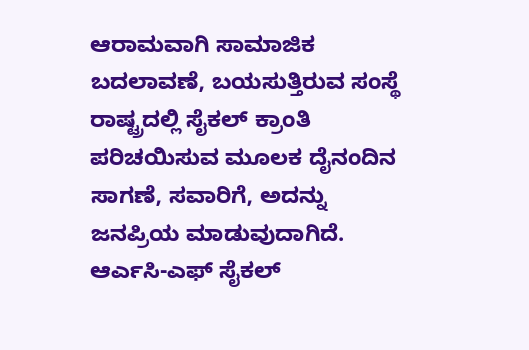ಆರಾಮವಾಗಿ ಸಾಮಾಜಿಕ ಬದಲಾವಣೆ, ಬಯಸುತ್ತಿರುವ ಸಂಸ್ಥೆ ರಾಷ್ಟ್ರದಲ್ಲಿ ಸೈಕಲ್ ಕ್ರಾಂತಿ ಪರಿಚಯಿಸುವ ಮೂಲಕ ದೈನಂದಿನ ಸಾಗಣೆ, ಸವಾರಿಗೆ, ಅದನ್ನು ಜನಪ್ರಿಯ ಮಾಡುವುದಾಗಿದೆ. ಆರ್ಎಸಿ-ಎಫ್ ಸೈಕಲ್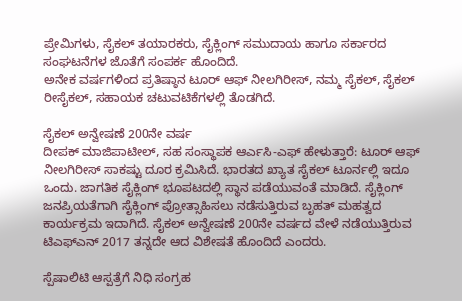ಪ್ರೇಮಿಗಳು, ಸೈಕಲ್ ತಯಾರಕರು, ಸೈಕ್ಲಿಂಗ್ ಸಮುದಾಯ ಹಾಗೂ ಸರ್ಕಾರದ ಸಂಘಟನೆಗಳ ಜೊತೆಗೆ ಸಂಪರ್ಕ ಹೊಂದಿದೆ.
ಅನೇಕ ವರ್ಷಗಳಿಂದ ಪ್ರತಿಷ್ಠಾನ ಟೂರ್ ಆಫ್ ನೀಲಗಿರೀಸ್, ನಮ್ಮ ಸೈಕಲ್, ಸೈಕಲ್ ರೀಸೈಕಲ್, ಸಹಾಯಕ ಚಟುವಟಿಕೆಗಳಲ್ಲಿ ತೊಡಗಿದೆ.

ಸೈಕಲ್ ಅನ್ವೇಷಣೆ 200ನೇ ವರ್ಷ
ದೀಪಕ್ ಮಾಜಿಪಾಟೀಲ್, ಸಹ ಸಂಸ್ಥಾಪಕ ಆರ್ಎಸಿ-ಎಫ್ ಹೇಳುತ್ತಾರೆ: ಟೂರ್ ಆಫ್ ನೀಲಗಿರೀಸ್ ಸಾಕಷ್ಟು ದೂರ ಕ್ರಮಿಸಿದೆ. ಭಾರತದ ಖ್ಯಾತ ಸೈಕಲ್ ಟೂರ್ನಲ್ಲಿ ಇದೂ ಒಂದು. ಜಾಗತಿಕ ಸೈಕ್ಲಿಂಗ್ ಭೂಪಟದಲ್ಲಿ ಸ್ಥಾನ ಪಡೆಯುವಂತೆ ಮಾಡಿದೆ. ಸೈಕ್ಲಿಂಗ್ ಜನಪ್ರಿಯತೆಗಾಗಿ ಸೈಕ್ಲಿಂಗ್ ಪ್ರೋತ್ಸಾಹಿಸಲು ನಡೆಸುತ್ತಿರುವ ಬೃಹತ್ ಮಹತ್ವದ ಕಾರ್ಯಕ್ರಮ ಇದಾಗಿದೆ. ಸೈಕಲ್ ಅನ್ವೇಷಣೆ 200ನೇ ವರ್ಷದ ವೇಳೆ ನಡೆಯುತ್ತಿರುವ ಟಿಎಫ್ಎನ್ 2017 ತನ್ನದೇ ಆದ ವಿಶೇಷತೆ ಹೊಂದಿದೆ ಎಂದರು.

ಸ್ಪೆಷಾಲಿಟಿ ಆಸ್ಪತ್ರೆಗೆ ನಿಧಿ ಸಂಗ್ರಹ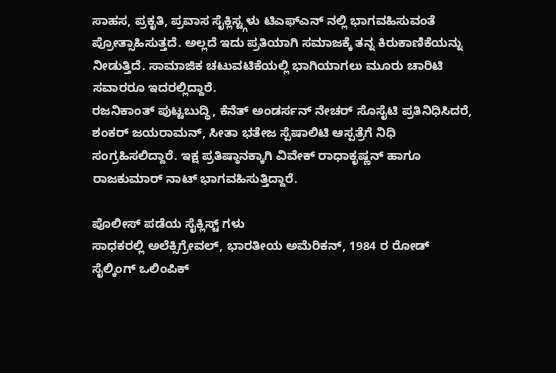ಸಾಹಸ, ಪ್ರಕೃತಿ, ಪ್ರವಾಸ ಸೈಕ್ಲಿಸ್ಟ್ಗಳು ಟಿಎಫ್ಎನ್ ನಲ್ಲಿ ಭಾಗವಹಿಸುವಂತೆ ಪ್ರೋತ್ಸಾಹಿಸುತ್ತದೆ. ಅಲ್ಲದೆ ಇದು ಪ್ರತಿಯಾಗಿ ಸಮಾಜಕ್ಕೆ ತನ್ನ ಕಿರುಕಾಣಿಕೆಯನ್ನು ನೀಡುತ್ತಿದೆ. ಸಾಮಾಜಿಕ ಚಟುವಟಿಕೆಯಲ್ಲಿ ಭಾಗಿಯಾಗಲು ಮೂರು ಚಾರಿಟಿ ಸವಾರರೂ ಇದರಲ್ಲಿದ್ದಾರೆ.
ರಜನಿಕಾಂತ್ ಪುಟ್ಟಬುದ್ಧಿ, ಕೆನೆತ್ ಅಂಡರ್ಸನ್ ನೇಚರ್ ಸೊಸೈಟಿ ಪ್ರತಿನಿಧಿಸಿದರೆ, ಶಂಕರ್ ಜಯರಾಮನ್, ಸೀತಾ ಭತೇಜ ಸ್ಪೆಷಾಲಿಟಿ ಆಸ್ಪತ್ರೆಗೆ ನಿಧಿ ಸಂಗ್ರಹಿಸಲಿದ್ದಾರೆ. ಇಕ್ಷ ಪ್ರತಿಷ್ಠಾನಕ್ಕಾಗಿ ವಿವೇಕ್ ರಾಧಾಕೃಷ್ಣನ್ ಹಾಗೂ ರಾಜಕುಮಾರ್ ನಾಟ್ ಭಾಗವಹಿಸುತ್ತಿದ್ದಾರೆ.

ಪೊಲೀಸ್ ಪಡೆಯ ಸೈಕ್ಲಿಸ್ಟ್ ಗಳು
ಸಾಧಕರಲ್ಲಿ ಅಲೆಕ್ಸಿಗ್ರೇವಲ್, ಭಾರತೀಯ ಅಮೆರಿಕನ್, 1984 ರ ರೋಡ್ ಸೈಲ್ಕಿಂಗ್ ಒಲಿಂಪಿಕ್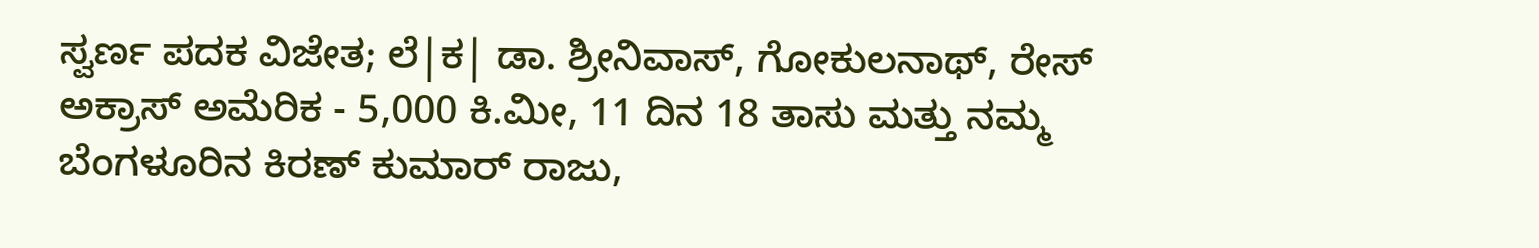ಸ್ವರ್ಣ ಪದಕ ವಿಜೇತ; ಲೆ|ಕ| ಡಾ. ಶ್ರೀನಿವಾಸ್, ಗೋಕುಲನಾಥ್, ರೇಸ್ ಅಕ್ರಾಸ್ ಅಮೆರಿಕ - 5,000 ಕಿ.ಮೀ, 11 ದಿನ 18 ತಾಸು ಮತ್ತು ನಮ್ಮ ಬೆಂಗಳೂರಿನ ಕಿರಣ್ ಕುಮಾರ್ ರಾಜು,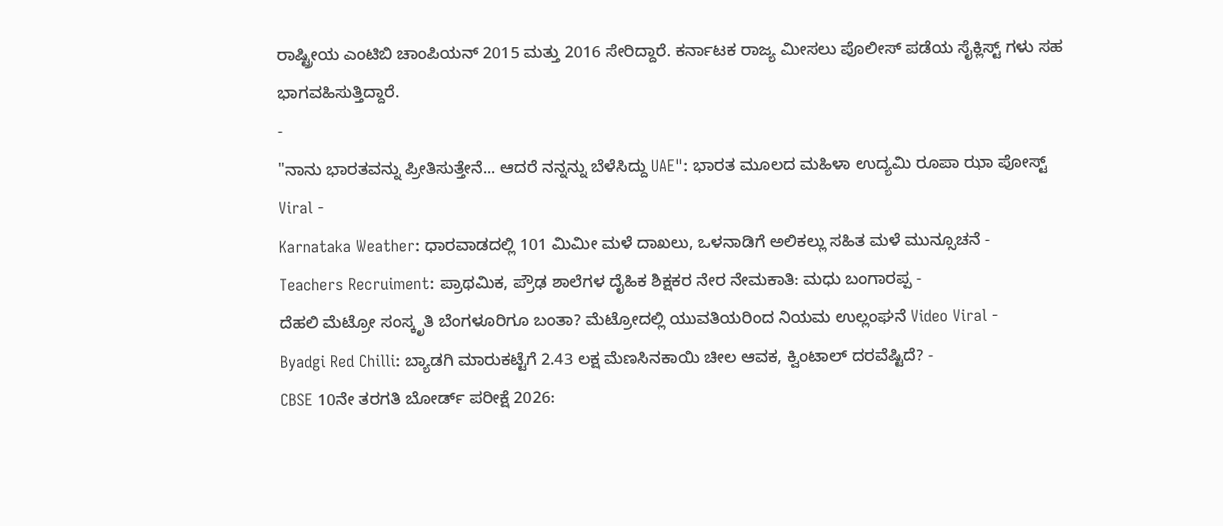ರಾಷ್ಟ್ರೀಯ ಎಂಟಿಬಿ ಚಾಂಪಿಯನ್ 2015 ಮತ್ತು 2016 ಸೇರಿದ್ದಾರೆ. ಕರ್ನಾಟಕ ರಾಜ್ಯ ಮೀಸಲು ಪೊಲೀಸ್ ಪಡೆಯ ಸೈಕ್ಲಿಸ್ಟ್ ಗಳು ಸಹ ಭಾಗವಹಿಸುತ್ತಿದ್ದಾರೆ.
-
"ನಾನು ಭಾರತವನ್ನು ಪ್ರೀತಿಸುತ್ತೇನೆ... ಆದರೆ ನನ್ನನ್ನು ಬೆಳೆಸಿದ್ದು UAE": ಭಾರತ ಮೂಲದ ಮಹಿಳಾ ಉದ್ಯಮಿ ರೂಪಾ ಝಾ ಪೋಸ್ಟ್ Viral -
Karnataka Weather: ಧಾರವಾಡದಲ್ಲಿ 101 ಮಿಮೀ ಮಳೆ ದಾಖಲು, ಒಳನಾಡಿಗೆ ಅಲಿಕಲ್ಲು ಸಹಿತ ಮಳೆ ಮುನ್ಸೂಚನೆ -
Teachers Recruiment: ಪ್ರಾಥಮಿಕ, ಪ್ರೌಢ ಶಾಲೆಗಳ ದೈಹಿಕ ಶಿಕ್ಷಕರ ನೇರ ನೇಮಕಾತಿ: ಮಧು ಬಂಗಾರಪ್ಪ -
ದೆಹಲಿ ಮೆಟ್ರೋ ಸಂಸ್ಕೃತಿ ಬೆಂಗಳೂರಿಗೂ ಬಂತಾ? ಮೆಟ್ರೋದಲ್ಲಿ ಯುವತಿಯರಿಂದ ನಿಯಮ ಉಲ್ಲಂಘನೆ Video Viral -
Byadgi Red Chilli: ಬ್ಯಾಡಗಿ ಮಾರುಕಟ್ಟೆಗೆ 2.43 ಲಕ್ಷ ಮೆಣಸಿನಕಾಯಿ ಚೀಲ ಆವಕ, ಕ್ವಿಂಟಾಲ್ ದರವೆಷ್ಟಿದೆ? -
CBSE 10ನೇ ತರಗತಿ ಬೋರ್ಡ್ ಪರೀಕ್ಷೆ 2026: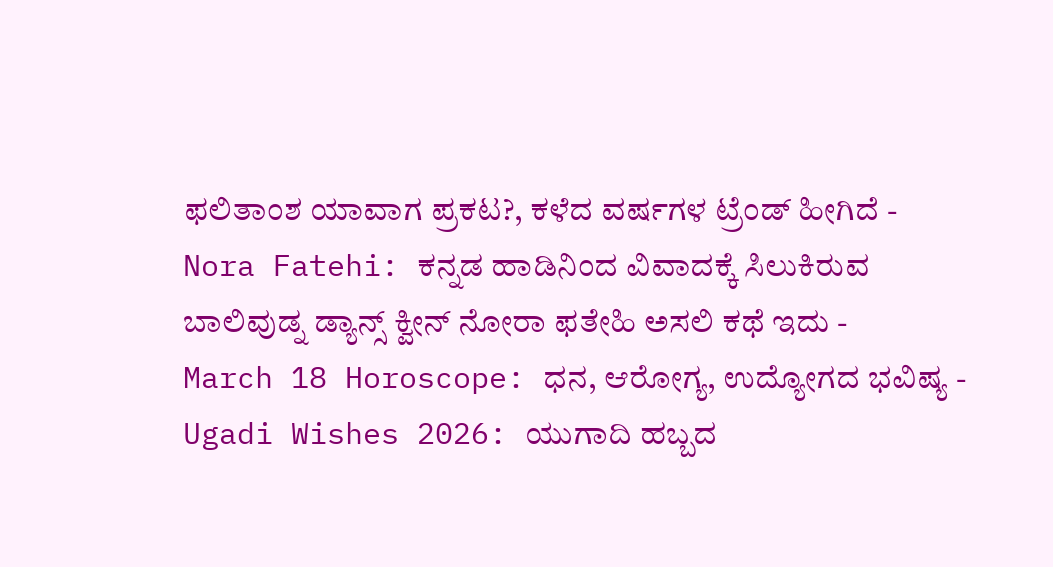ಫಲಿತಾಂಶ ಯಾವಾಗ ಪ್ರಕಟ?, ಕಳೆದ ವರ್ಷಗಳ ಟ್ರೆಂಡ್ ಹೀಗಿದೆ -
Nora Fatehi: ಕನ್ನಡ ಹಾಡಿನಿಂದ ವಿವಾದಕ್ಕೆ ಸಿಲುಕಿರುವ ಬಾಲಿವುಡ್ನ ಡ್ಯಾನ್ಸ್ ಕ್ವೀನ್ ನೋರಾ ಫತೇಹಿ ಅಸಲಿ ಕಥೆ ಇದು -
March 18 Horoscope: ಧನ, ಆರೋಗ್ಯ, ಉದ್ಯೋಗದ ಭವಿಷ್ಯ -
Ugadi Wishes 2026: ಯುಗಾದಿ ಹಬ್ಬದ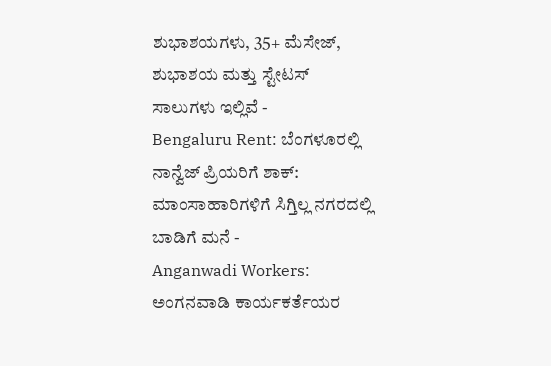ಶುಭಾಶಯಗಳು, 35+ ಮೆಸೇಜ್, ಶುಭಾಶಯ ಮತ್ತು ಸ್ಟೇಟಸ್ ಸಾಲುಗಳು ಇಲ್ಲಿವೆ -
Bengaluru Rent: ಬೆಂಗಳೂರಲ್ಲಿ ನಾನ್ವೆಜ್ ಪ್ರಿಯರಿಗೆ ಶಾಕ್: ಮಾಂಸಾಹಾರಿಗಳಿಗೆ ಸಿಗ್ತಿಲ್ಲ ನಗರದಲ್ಲಿ ಬಾಡಿಗೆ ಮನೆ -
Anganwadi Workers: ಅಂಗನವಾಡಿ ಕಾರ್ಯಕರ್ತೆಯರ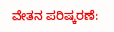ವೇತನ ಪರಿಷ್ಕರಣೆ: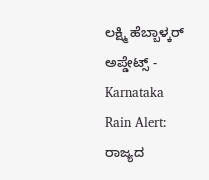ಲಕ್ಷ್ಮಿ ಹೆಬ್ಬಾಳ್ಕರ್ ಅಪ್ಡೇಟ್ಸ್ -
Karnataka Rain Alert: ರಾಜ್ಯದ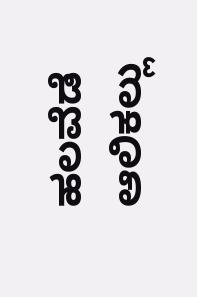ಹಲವೆಡೆ ಆಲಿಕಲ್ಲು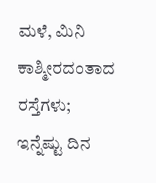ಮಳೆ, ಮಿನಿ ಕಾಶ್ಮೀರದಂತಾದ ರಸ್ತೆಗಳು; ಇನ್ನೆಷ್ಟು ದಿನ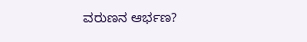ವರುಣನ ಆರ್ಭಣ?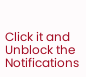Click it and Unblock the Notifications